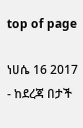top of page

ነሀሴ 16 2017 - ከደረጃ በታች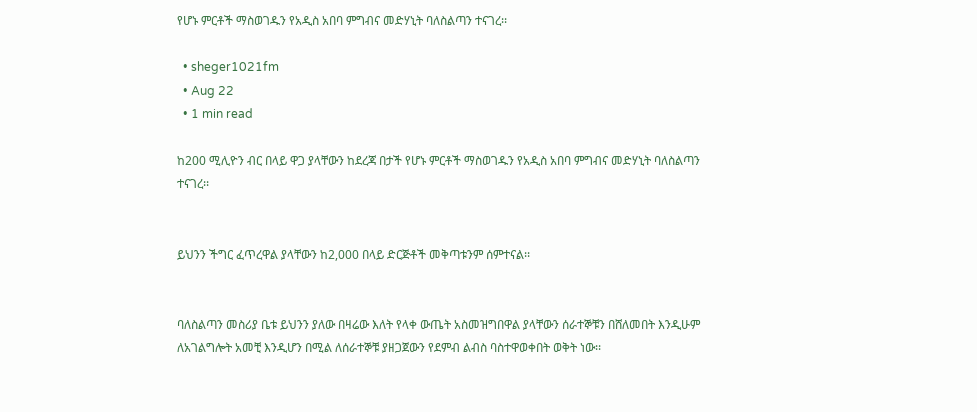የሆኑ ምርቶች ማስወገዱን የአዲስ አበባ ምግብና መድሃኒት ባለስልጣን ተናገረ፡፡

  • sheger1021fm
  • Aug 22
  • 1 min read

ከ200 ሚሊዮን ብር በላይ ዋጋ ያላቸውን ከደረጃ በታች የሆኑ ምርቶች ማስወገዱን የአዲስ አበባ ምግብና መድሃኒት ባለስልጣን ተናገረ፡፡


ይህንን ችግር ፈጥረዋል ያላቸውን ከ2,000 በላይ ድርጅቶች መቅጣቱንም ሰምተናል፡፡


ባለስልጣን መስሪያ ቤቱ ይህንን ያለው በዛሬው እለት የላቀ ውጤት አስመዝግበዋል ያላቸውን ሰራተኞቹን በሸለመበት እንዲሁም ለአገልግሎት አመቺ እንዲሆን በሚል ለሰራተኞቹ ያዘጋጀውን የደምብ ልብስ ባስተዋወቀበት ወቅት ነው፡፡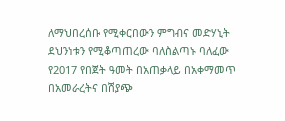ለማህበረሰቡ የሚቀርበውን ምግብና መድሃኒት ደህንነቱን የሚቆጣጠረው ባለስልጣኑ ባለፈው የ2017 የበጀት ዓመት በአጠቃላይ በአቀማመጥ በአመራረትና በሽያጭ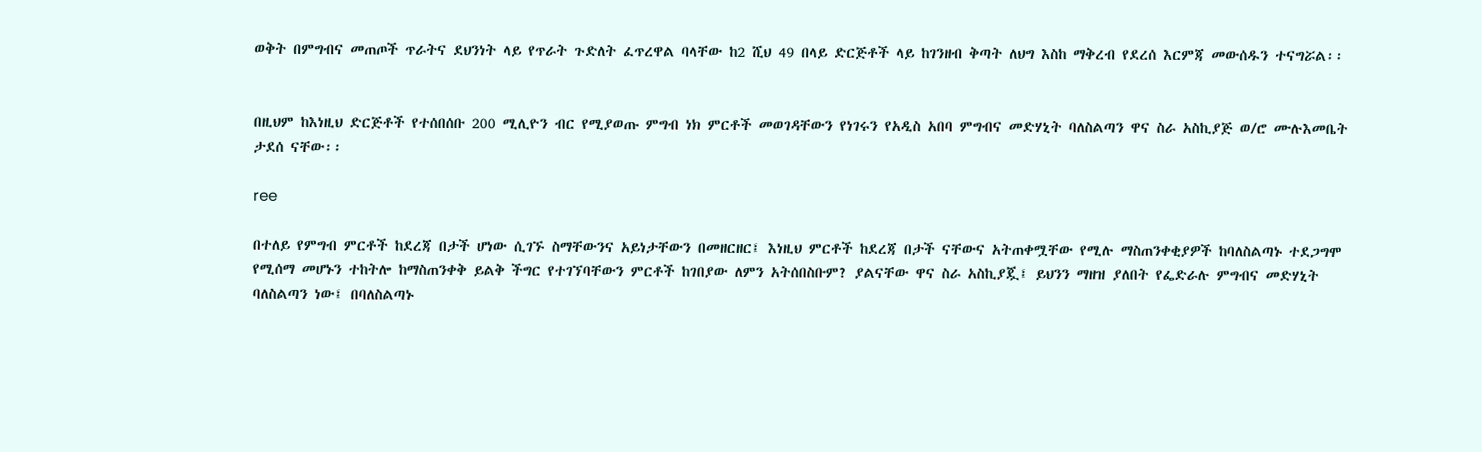ወቅት በምግብና መጠጦች ጥራትና ደህንነት ላይ የጥራት ጉድለት ፈጥረዋል ባላቸው ከ2 ሺህ 49 በላይ ድርጅቶች ላይ ከገንዘብ ቅጣት ለህግ እስከ ማቅረብ የደረሰ እርምጃ መውሰዱን ተናግሯል፡፡


በዚህም ከእነዚህ ድርጅቶች የተሰበሰቡ 200 ሚሊዮን ብር የሚያወጡ ምግብ ነክ ምርቶች መወገዳቸውን የነገሩን የአዲስ አበባ ምግብና መድሃኒት ባለስልጣን ዋና ስራ አስኪያጅ ወ/ሮ ሙሉእመቤት ታደሰ ናቸው፡፡

ree

በተለይ የምግብ ምርቶች ከደረጃ በታች ሆነው ሲገኙ ስማቸውንና አይነታቸውን በመዘርዘር፤ እነዚህ ምርቶች ከደረጃ በታች ናቸውና አትጠቀሟቸው የሚሉ ማስጠንቀቂያዎች ከባለስልጣኑ ተደጋግሞ የሚሰማ መሆኑን ተከትሎ ከማስጠንቀቅ ይልቅ ችግር የተገኘባቸውን ምርቶች ከገበያው ለምን አትሰበስቡም? ያልናቸው ዋና ስራ አስኪያጇ፤ ይህንን ማዘዝ ያለበት የፌድራሉ ምግብና መድሃኒት ባለስልጣን ነው፤ በባለስልጣኑ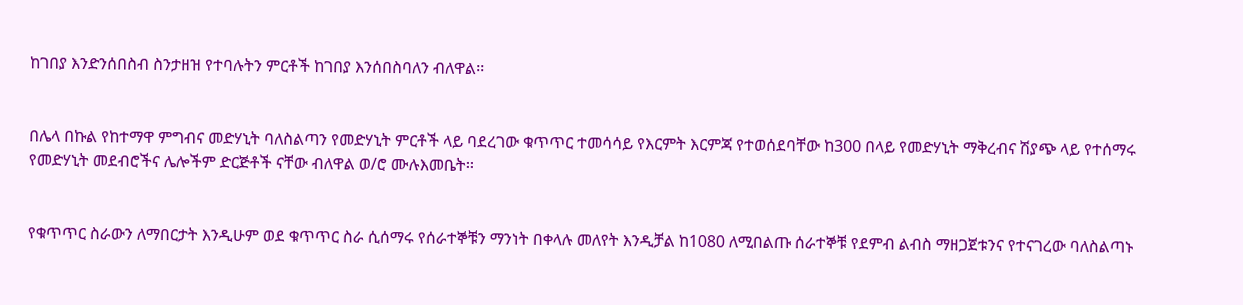ከገበያ እንድንሰበስብ ስንታዘዝ የተባሉትን ምርቶች ከገበያ እንሰበስባለን ብለዋል፡፡


በሌላ በኩል የከተማዋ ምግብና መድሃኒት ባለስልጣን የመድሃኒት ምርቶች ላይ ባደረገው ቁጥጥር ተመሳሳይ የእርምት እርምጃ የተወሰደባቸው ከ300 በላይ የመድሃኒት ማቅረብና ሽያጭ ላይ የተሰማሩ የመድሃኒት መደብሮችና ሌሎችም ድርጅቶች ናቸው ብለዋል ወ/ሮ ሙሉእመቤት፡፡


የቁጥጥር ስራውን ለማበርታት እንዲሁም ወደ ቁጥጥር ስራ ሲሰማሩ የሰራተኞቹን ማንነት በቀላሉ መለየት እንዲቻል ከ1080 ለሚበልጡ ሰራተኞቹ የደምብ ልብስ ማዘጋጀቱንና የተናገረው ባለስልጣኑ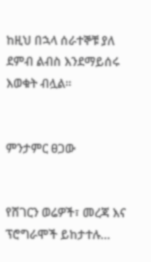ከዚህ በኋላ ሰራተኞቹ ያለ ደምብ ልብስ እንደማይሰሩ እወቁት ብሏል፡፡


ምንታምር ፀጋው


የሸገርን ወሬዎች፣ መረጃ እና ፕሮግራሞች ይከታተሉ…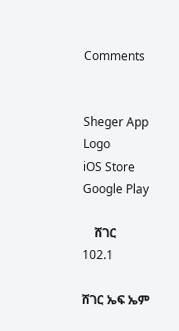Comments


Sheger App Logo
iOS Store
Google Play

    ሸገር
102.1

ሸገር ኤፍ ኤም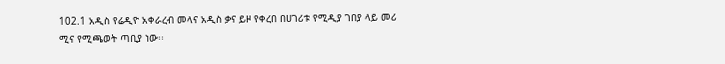102.1 አዲስ የሬዲዮ አቀራረብ መላና አዲስ ቃና ይዞ የቀረበ በሀገሪቱ የሚዲያ ገበያ ላይ መሪ ሚና የሚጫወት ጣቢያ ነው፡፡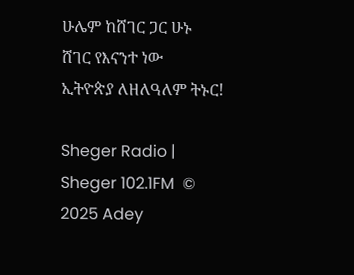ሁሌም ከሸገር ጋር ሁኑ
ሸገር የእናንተ ነው
ኢትዮጵያ ለዘለዓለም ትኑር!

Sheger Radio | Sheger 102.1FM  © 2025 Adey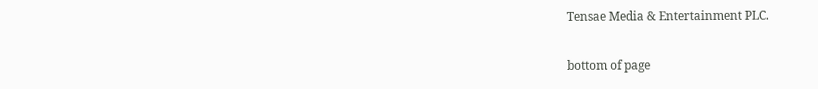Tensae Media & Entertainment PLC.

bottom of page